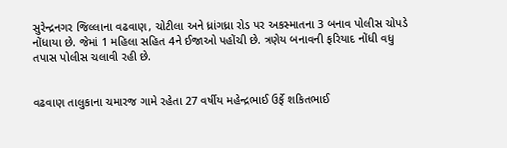સુરેન્દ્રનગર જિલ્લાના વઢવાણ, ચોટીલા અને ધ્રાંગધ્રા રોડ પર અકસ્માતના 3 બનાવ પોલીસ ચોપડે નોંધાયા છે. જેમાં 1 મહિલા સહિત 4ને ઈજાઓ પહોંચી છે. ત્રણેય બનાવની ફરિયાદ નોંધી વધુ તપાસ પોલીસ ચલાવી રહી છે.


વઢવાણ તાલુકાના ચમારજ ગામે રહેતા 27 વર્ષીય મહેન્દ્રભાઈ ઉર્ફે શકિતભાઈ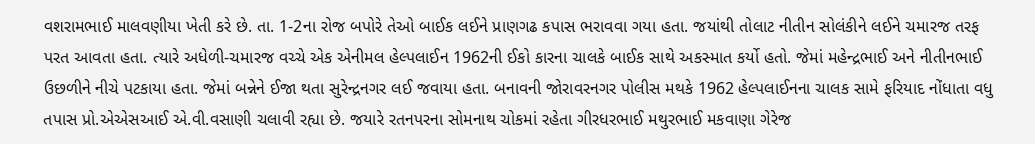વશરામભાઈ માલવણીયા ખેતી કરે છે. તા. 1-2ના રોજ બપોરે તેઓ બાઈક લઈને પ્રાણગઢ કપાસ ભરાવવા ગયા હતા. જયાંથી તોલાટ નીતીન સોલંકીને લઈને ચમારજ તરફ પરત આવતા હતા. ત્યારે અધેળી-ચમારજ વચ્ચે એક એનીમલ હેલ્પલાઈન 1962ની ઈકો કારના ચાલકે બાઈક સાથે અકસ્માત કર્યો હતો. જેમાં મહેન્દ્રભાઈ અને નીતીનભાઈ ઉછળીને નીચે પટકાયા હતા. જેમાં બન્નેને ઈજા થતા સુરેન્દ્રનગર લઈ જવાયા હતા. બનાવની જોરાવરનગર પોલીસ મથકે 1962 હેલ્પલાઈનના ચાલક સામે ફરિયાદ નોંધાતા વધુ તપાસ પ્રો.એએસઆઈ એ.વી.વસાણી ચલાવી રહ્યા છે. જયારે રતનપરના સોમનાથ ચોકમાં રહેતા ગીરધરભાઈ મથુરભાઈ મકવાણા ગેરેજ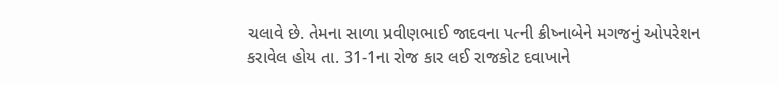ચલાવે છે. તેમના સાળા પ્રવીણભાઈ જાદવના પત્ની ક્રીષ્નાબેને મગજનું ઓપરેશન કરાવેલ હોય તા. 31-1ના રોજ કાર લઈ રાજકોટ દવાખાને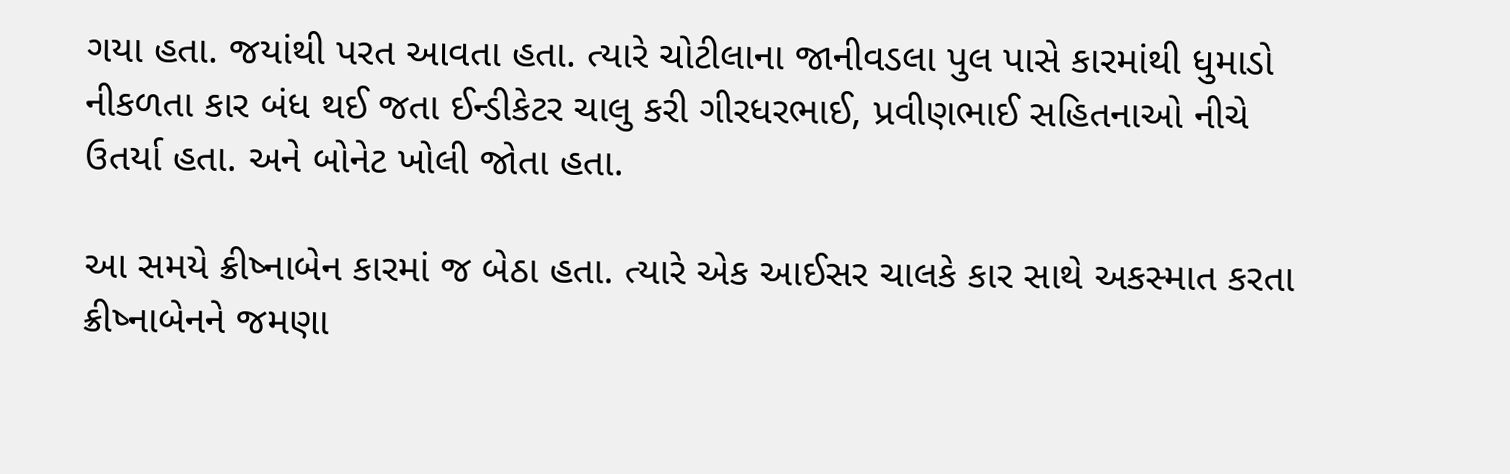ગયા હતા. જયાંથી પરત આવતા હતા. ત્યારે ચોટીલાના જાનીવડલા પુલ પાસે કારમાંથી ધુમાડો નીકળતા કાર બંધ થઈ જતા ઈન્ડીકેટર ચાલુ કરી ગીરધરભાઈ, પ્રવીણભાઈ સહિતનાઓ નીચે ઉતર્યા હતા. અને બોનેટ ખોલી જોતા હતા.

આ સમયે ક્રીષ્નાબેન કારમાં જ બેઠા હતા. ત્યારે એક આઈસર ચાલકે કાર સાથે અકસ્માત કરતા ક્રીષ્નાબેનને જમણા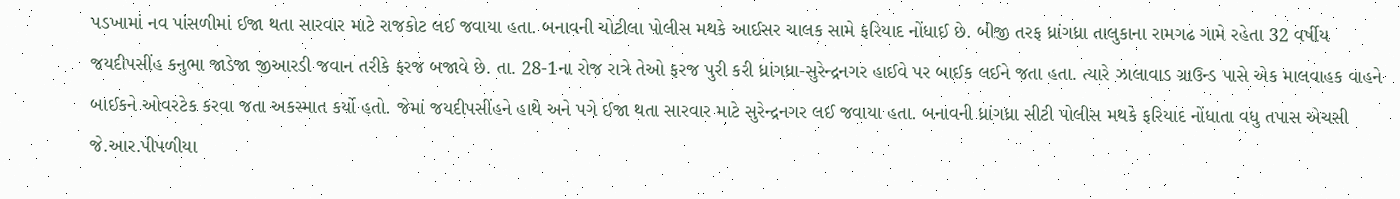પડખામાં નવ પાંસળીમાં ઈજા થતા સારવાર માટે રાજકોટ લઈ જવાયા હતા. બનાવની ચોટીલા પોલીસ મથકે આઈસર ચાલક સામે ફરિયાદ નોંધાઈ છે. બીજી તરફ ધ્રાંગધ્રા તાલુકાના રામગઢ ગામે રહેતા 32 વર્ષીય જયદીપસીંહ કનુભા જાડેજા જીઆરડી જવાન તરીકે ફરજ બજાવે છે. તા. 28-1ના રોજ રાત્રે તેઓ ફરજ પુરી કરી ધ્રાંગધ્રા-સુરેન્દ્રનગર હાઈવે પર બાઈક લઈને જતા હતા. ત્યારે ઝાલાવાડ ગ્રાઉન્ડ પાસે એક માલવાહક વાહને બાઈકને ઓવરટેક કરવા જતા અકસ્માત કર્યો હતો. જેમાં જયદીપસીંહને હાથે અને પગે ઈજા થતા સારવાર માટે સુરેન્દ્રનગર લઈ જવાયા હતા. બનાવની ધ્રાંગધ્રા સીટી પોલીસ મથકે ફરિયાદ નોંધાતા વધુ તપાસ એચસી જે.આર.પીપળીયા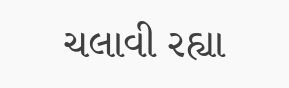ચલાવી રહ્યા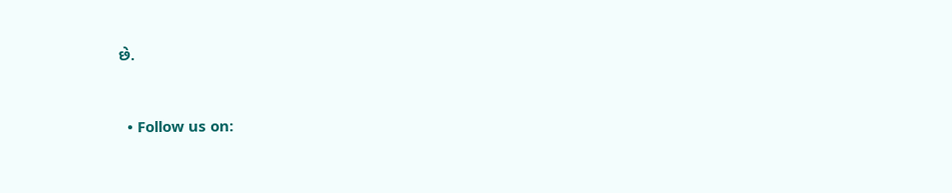છે.


  • Follow us on: